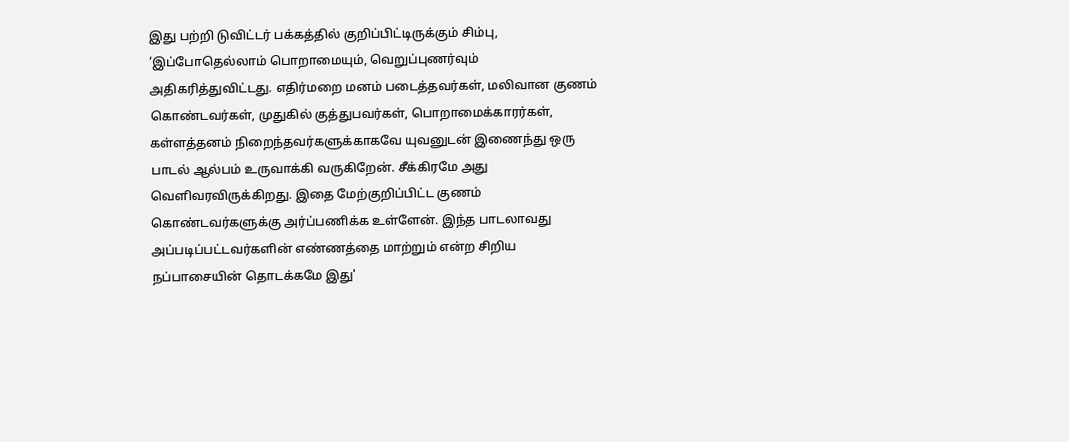இது பற்றி டுவிட்டர் பக்கத்தில் குறிப்பிட்டிருக்கும் சிம்பு, ‘இப்போதெல்லாம் பொறாமையும், வெறுப்புணர்வும் அதிகரித்துவிட்டது. எதிர்மறை மனம் படைத்தவர்கள், மலிவான குணம் கொண்டவர்கள், முதுகில் குத்துபவர்கள், பொறாமைக்காரர்கள், கள்ளத்தனம் நிறைந்தவர்களுக்காகவே யுவனுடன் இணைந்து ஒரு பாடல் ஆல்பம் உருவாக்கி வருகிறேன். சீக்கிரமே அது வெளிவரவிருக்கிறது. இதை மேற்குறிப்பிட்ட குணம் கொண்டவர்களுக்கு அர்ப்பணிக்க உள்ளேன். இந்த பாடலாவது அப்படிப்பட்டவர்களின் எண்ணத்தை மாற்றும் என்ற சிறிய நப்பாசையின் தொடக்கமே இது'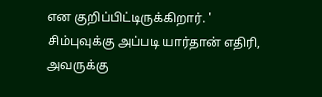என குறிப்பிட்டிருக்கிறார். ' சிம்புவுக்கு அப்படி யார்தான் எதிரி, அவருக்கு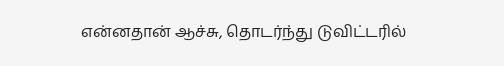என்னதான் ஆச்சு, தொடர்ந்து டுவிட்டரில்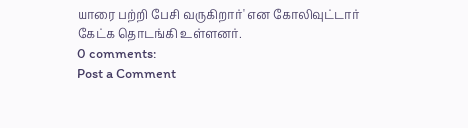யாரை பற்றி பேசி வருகிறார்' என கோலிவுட்டார் கேட்க தொடங்கி உள்ளனர்.
0 comments:
Post a Comment